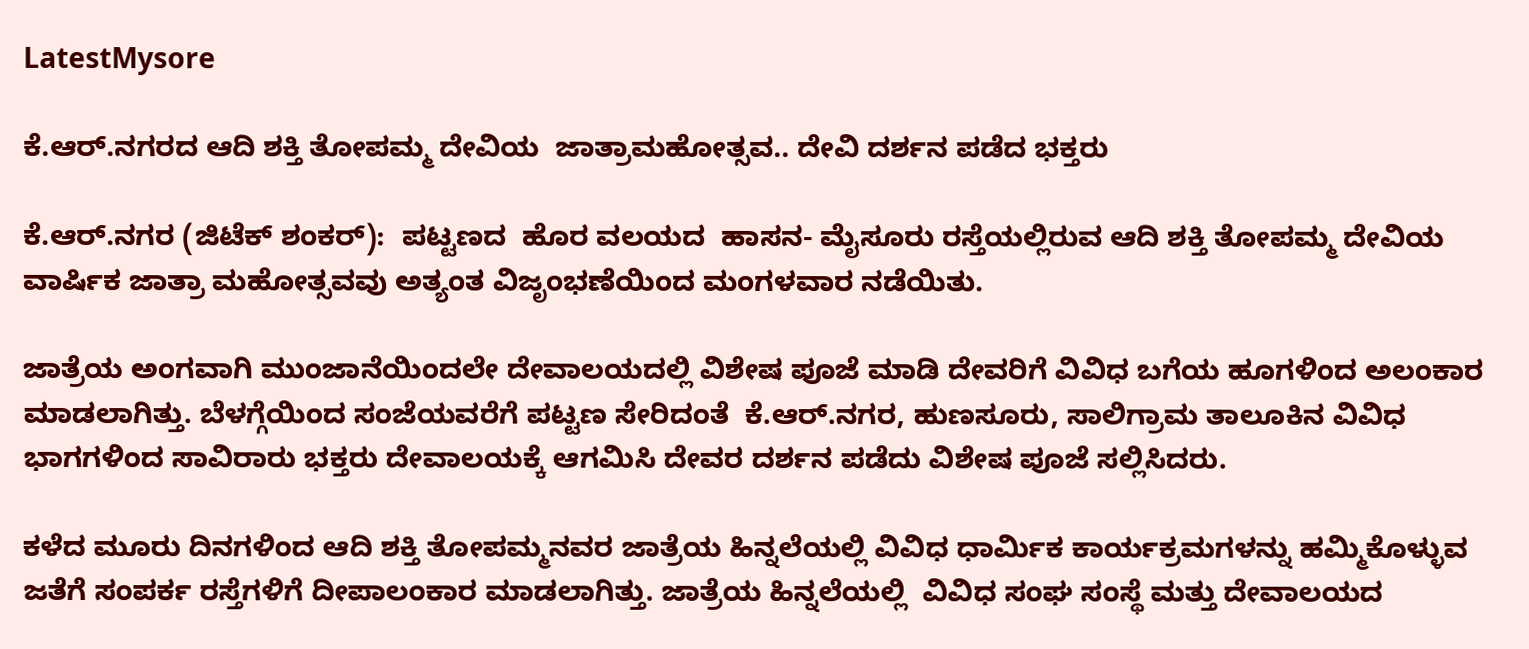LatestMysore

ಕೆ.ಆರ್.ನಗರದ ಆದಿ ಶಕ್ತಿ ತೋಪಮ್ಮ ದೇವಿಯ  ಜಾತ್ರಾಮಹೋತ್ಸವ.. ದೇವಿ ದರ್ಶನ ಪಡೆದ ಭಕ್ತರು

ಕೆ.ಆರ್.ನಗರ (ಜಿಟೆಕ್ ಶಂಕರ್):  ಪಟ್ಟಣದ  ಹೊರ ವಲಯದ‌  ಹಾಸನ- ಮೈಸೂರು ರಸ್ತೆಯಲ್ಲಿರುವ ಆದಿ ಶಕ್ತಿ ತೋಪಮ್ಮ ದೇವಿಯ ವಾರ್ಷಿಕ‌ ಜಾತ್ರಾ ಮಹೋತ್ಸವವು ಅತ್ಯಂತ ವಿಜೃಂಭಣೆಯಿಂದ ಮಂಗಳವಾರ ನಡೆಯಿತು.

ಜಾತ್ರೆಯ ಅಂಗವಾಗಿ ಮುಂಜಾನೆಯಿಂದಲೇ ದೇವಾಲಯದಲ್ಲಿ ವಿಶೇಷ ಪೂಜೆ ಮಾಡಿ‌ ದೇವರಿಗೆ ವಿವಿಧ ಬಗೆಯ ಹೂಗಳಿಂದ ಅಲಂಕಾರ ಮಾಡಲಾಗಿತ್ತು. ಬೆಳಗ್ಗೆಯಿಂದ ಸಂಜೆಯವರೆಗೆ‌ ಪಟ್ಟಣ ಸೇರಿದಂತೆ  ಕೆ.ಆರ್.ನಗರ, ಹುಣಸೂರು, ಸಾಲಿಗ್ರಾಮ ತಾಲೂಕಿನ ವಿವಿಧ ಭಾಗಗಳಿಂದ‌ ಸಾವಿರಾರು ಭಕ್ತರು‌ ದೇವಾಲಯಕ್ಕೆ ಆಗಮಿಸಿ ದೇವರ ದರ್ಶನ ಪಡೆದು ವಿಶೇಷ ಪೂಜೆ ಸಲ್ಲಿಸಿದರು.

ಕಳೆದ ಮೂರು ದಿನಗಳಿಂದ ಆದಿ ಶಕ್ತಿ ತೋಪಮ್ಮನವರ ಜಾತ್ರೆಯ ಹಿನ್ನಲೆಯಲ್ಲಿ ‌ವಿವಿಧ ಧಾರ್ಮಿಕ‌ ಕಾರ್ಯಕ್ರಮಗಳನ್ನು‌ ಹಮ್ಮಿಕೊಳ್ಳುವ ಜತೆಗೆ ಸಂಪರ್ಕ ರಸ್ತೆಗಳಿಗೆ ದೀಪಾಲಂಕಾರ ಮಾಡಲಾಗಿತ್ತು. ಜಾತ್ರೆಯ ಹಿನ್ನಲೆಯಲ್ಲಿ  ವಿವಿಧ ಸಂಘ ಸಂಸ್ಥೆ ಮತ್ತು ದೇವಾಲಯದ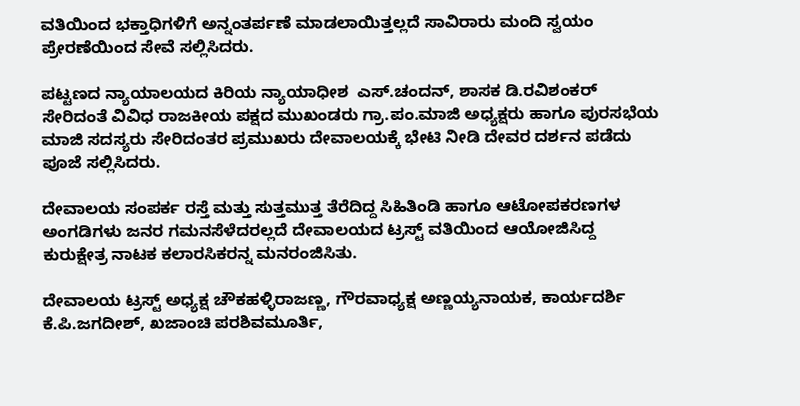ವತಿಯಿಂದ ಭಕ್ತಾಧಿಗಳಿಗೆ ಅನ್ನಂತರ್ಪಣೆ ಮಾಡಲಾಯಿತ್ತಲ್ಲದೆ ಸಾವಿರಾರು ಮಂದಿ ಸ್ವಯಂ ಪ್ರೇರಣೆಯಿಂದ ಸೇವೆ ಸಲ್ಲಿಸಿದರು.

ಪಟ್ಟಣದ ನ್ಯಾಯಾಲಯದ ಕಿರಿಯ ನ್ಯಾಯಾಧೀಶ  ಎಸ್.ಚಂದನ್, ಶಾಸಕ ಡಿ.ರವಿಶಂಕರ್ ಸೇರಿದಂತೆ ವಿವಿಧ ರಾಜಕೀಯ ಪಕ್ಷದ ಮುಖಂಡರು ಗ್ರಾ.ಪಂ.ಮಾಜಿ ಅಧ್ಯಕ್ಷರು‌ ಹಾಗೂ‌ ಪುರಸಭೆಯ ಮಾಜಿ‌ ಸದಸ್ಯರು ಸೇರಿದಂತರ ಪ್ರಮುಖರು ದೇವಾಲಯಕ್ಕೆ ಭೇಟಿ ನೀಡಿ‌ ದೇವರ ದರ್ಶನ ಪಡೆದು ಪೂಜೆ ಸಲ್ಲಿಸಿದರು.

ದೇವಾಲಯ ಸಂಪರ್ಕ ರಸ್ತೆ ಮತ್ತು ಸುತ್ತಮುತ್ತ ತೆರೆದಿದ್ದ‌ ಸಿಹಿತಿಂಡಿ ಹಾಗೂ ಆಟೋಪಕರಣಗಳ ಅಂಗಡಿಗಳು ಜನರ ಗಮನಸೆಳೆದರಲ್ಲದೆ ದೇವಾಲಯದ ಟ್ರಸ್ಟ್ ವತಿಯಿಂದ ಆಯೋಜಿಸಿದ್ದ ಕುರುಕ್ಷೇತ್ರ ನಾಟಕ ಕಲಾರಸಿಕರನ್ನ ಮನರಂಜಿಸಿತು.

ದೇವಾಲಯ ಟ್ರಸ್ಟ್ ಅಧ್ಯಕ್ಷ ಚೌಕಹಳ್ಳಿರಾಜಣ್ಣ, ಗೌರವಾಧ್ಯಕ್ಷ ಅಣ್ಣಯ್ಯನಾಯಕ, ಕಾರ್ಯದರ್ಶಿ ಕೆ.ಪಿ.ಜಗದೀಶ್, ಖಜಾಂಚಿ ಪರಶಿವಮೂರ್ತಿ,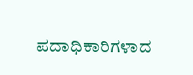ಪದಾಧಿಕಾರಿಗಳಾದ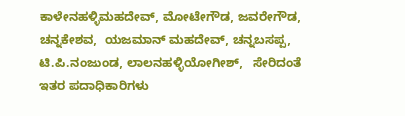ಕಾಳೇನಹಳ್ಳಿಮಹದೇವ್, ಮೋಟೇಗೌಡ, ಜವರೇಗೌಡ, ಚನ್ನಕೇಶವ,  ಯಜಮಾನ್ ಮಹದೇವ್, ಚನ್ನಬಸಪ್ಪ, ಟಿ.ಪಿ.ನಂಜುಂಡ, ಲಾಲನಹಳ್ಳಿಯೋಗೀಶ್,   ಸೇರಿದಂತೆ ಇತರ ಪದಾಧಿಕಾರಿಗಳು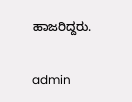ಹಾಜರಿದ್ದರು.

admin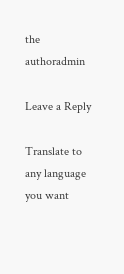the authoradmin

Leave a Reply

Translate to any language you want